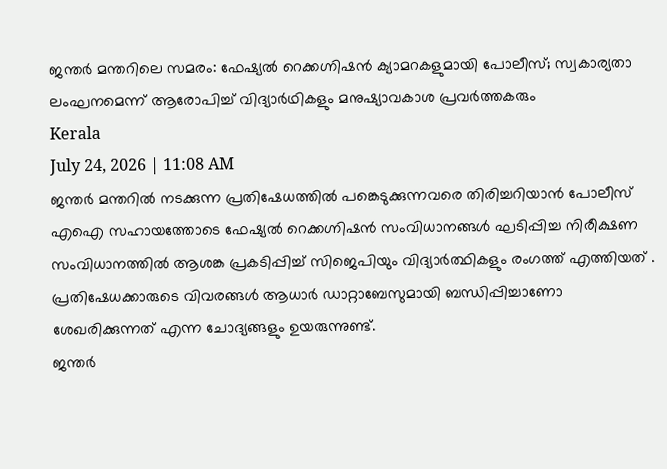ജന്തർ മന്തറിലെ സമരം: ഫേഷ്യൽ റെക്കഗ്നിഷൻ ക്യാമറകളുമായി പോലീസ്; സ്വകാര്യതാ ലംഘനമെന്ന് ആരോപിച്ച് വിദ്യാർഥികളും മനുഷ്യാവകാശ പ്രവർത്തകരും
Kerala
July 24, 2026 | 11:08 AM
ജന്തർ മന്തറിൽ നടക്കുന്ന പ്രതിഷേധത്തിൽ പങ്കെടുക്കുന്നവരെ തിരിച്ചറിയാൻ പോലീസ് എഐ സഹായത്തോടെ ഫേഷ്യൽ റെക്കഗ്നിഷൻ സംവിധാനങ്ങൾ ഘടിപ്പിച്ച നിരീക്ഷണ സംവിധാനത്തിൽ ആശങ്ക പ്രകടിപ്പിച്ച് സിജെപിയും വിദ്യാർത്ഥികളും രംഗത്ത് എത്തിയത് . പ്രതിഷേധക്കാരുടെ വിവരങ്ങൾ ആധാർ ഡാറ്റാബേസുമായി ബന്ധിപ്പിച്ചാണോ ശേഖരിക്കുന്നത് എന്ന ചോദ്യങ്ങളും ഉയരുന്നുണ്ട്.
ജന്തർ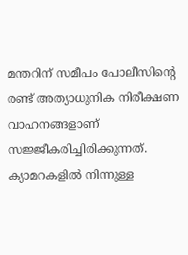മന്തറിന് സമീപം പോലീസിന്റെ രണ്ട് അത്യാധുനിക നിരീക്ഷണ വാഹനങ്ങളാണ് സജ്ജീകരിച്ചിരിക്കുന്നത്. ക്യാമറകളിൽ നിന്നുള്ള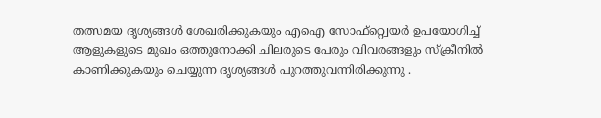തത്സമയ ദൃശ്യങ്ങൾ ശേഖരിക്കുകയും എഐ സോഫ്റ്റ്വെയർ ഉപയോഗിച്ച് ആളുകളുടെ മുഖം ഒത്തുനോക്കി ചിലരുടെ പേരും വിവരങ്ങളും സ്ക്രീനിൽ കാണിക്കുകയും ചെയ്യുന്ന ദൃശ്യങ്ങൾ പുറത്തുവന്നിരിക്കുന്നു .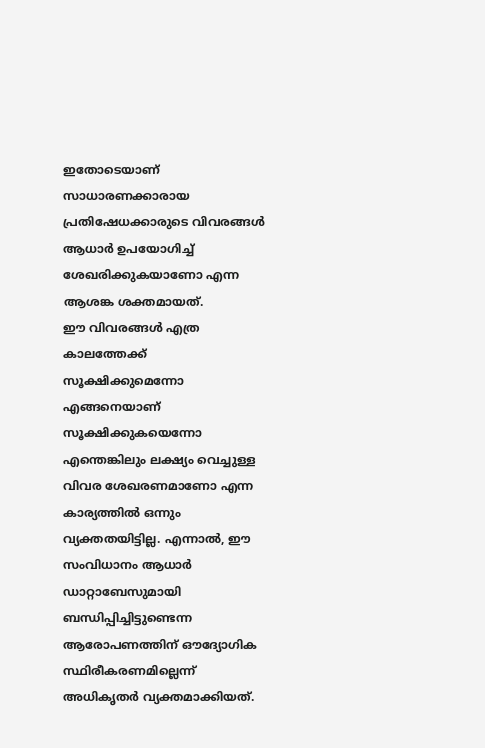ഇതോടെയാണ് സാധാരണക്കാരായ പ്രതിഷേധക്കാരുടെ വിവരങ്ങൾ ആധാർ ഉപയോഗിച്ച് ശേഖരിക്കുകയാണോ എന്ന ആശങ്ക ശക്തമായത്.
ഈ വിവരങ്ങൾ എത്ര കാലത്തേക്ക് സൂക്ഷിക്കുമെന്നോ എങ്ങനെയാണ് സൂക്ഷിക്കുകയെന്നോ എന്തെങ്കിലും ലക്ഷ്യം വെച്ചുള്ള വിവര ശേഖരണമാണോ എന്ന കാര്യത്തിൽ ഒന്നും വ്യക്തതയിട്ടില്ല. എന്നാൽ, ഈ സംവിധാനം ആധാർ ഡാറ്റാബേസുമായി ബന്ധിപ്പിച്ചിട്ടുണ്ടെന്ന ആരോപണത്തിന് ഔദ്യോഗിക സ്ഥിരീകരണമില്ലെന്ന് അധികൃതർ വ്യക്തമാക്കിയത്.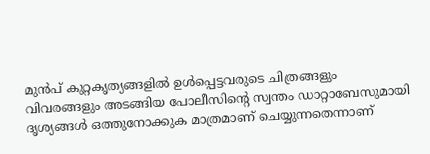മുൻപ് കുറ്റകൃത്യങ്ങളിൽ ഉൾപ്പെട്ടവരുടെ ചിത്രങ്ങളും വിവരങ്ങളും അടങ്ങിയ പോലീസിന്റെ സ്വന്തം ഡാറ്റാബേസുമായി ദൃശ്യങ്ങൾ ഒത്തുനോക്കുക മാത്രമാണ് ചെയ്യുന്നതെന്നാണ്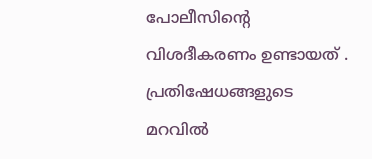പോലീസിന്റെ വിശദീകരണം ഉണ്ടായത് . പ്രതിഷേധങ്ങളുടെ മറവിൽ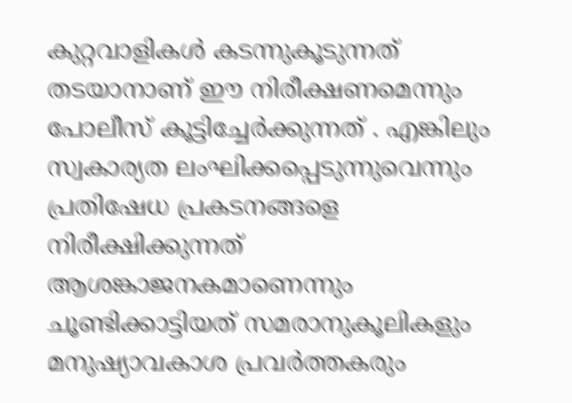കുറ്റവാളികൾ കടന്നുകൂടുന്നത് തടയാനാണ് ഈ നിരീക്ഷണമെന്നും പോലീസ് കൂട്ടിച്ചേർക്കുന്നത് . എങ്കിലും സ്വകാര്യത ലംഘിക്കപ്പെടുന്നുവെന്നും പ്രതിഷേധ പ്രകടനങ്ങളെ നിരീക്ഷിക്കുന്നത് ആശങ്കാജനകമാണെന്നും ചൂണ്ടിക്കാട്ടിയത് സമരാനുകൂലികളും മനുഷ്യാവകാശ പ്രവർത്തകരും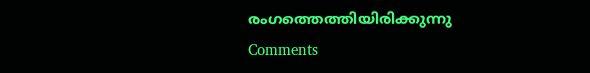രംഗത്തെത്തിയിരിക്കുന്നു
Comments